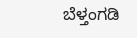ಬೆಳ್ತಂಗಡಿ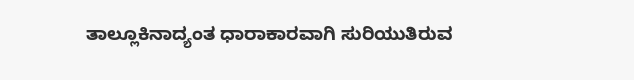ತಾಲ್ಲೂಕಿನಾದ್ಯಂತ ಧಾರಾಕಾರವಾಗಿ ಸುರಿಯುತಿರುವ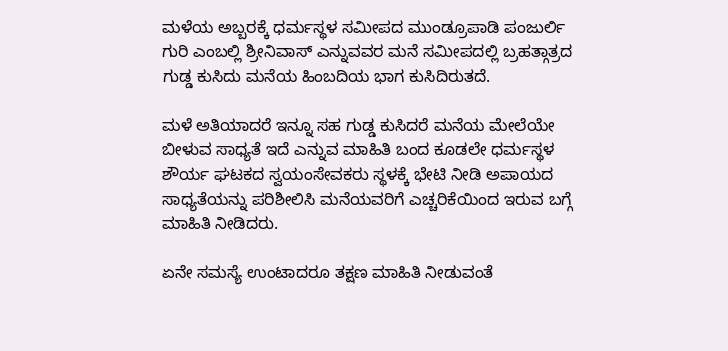ಮಳೆಯ ಅಬ್ಬರಕ್ಕೆ ಧರ್ಮಸ್ಥಳ ಸಮೀಪದ ಮುಂಡ್ರೂಪಾಡಿ ಪಂಜುರ್ಲಿ ಗುರಿ ಎಂಬಲ್ಲಿ ಶ್ರೀನಿವಾಸ್ ಎನ್ನುವವರ ಮನೆ ಸಮೀಪದಲ್ಲಿ ಬ್ರಹತ್ಗಾತ್ರದ ಗುಡ್ಡ ಕುಸಿದು ಮನೆಯ ಹಿಂಬದಿಯ ಭಾಗ ಕುಸಿದಿರುತದೆ.

ಮಳೆ ಅತಿಯಾದರೆ ಇನ್ನೂ ಸಹ ಗುಡ್ಡ ಕುಸಿದರೆ ಮನೆಯ ಮೇಲೆಯೇ ಬೀಳುವ ಸಾಧ್ಯತೆ ಇದೆ ಎನ್ನುವ ಮಾಹಿತಿ ಬಂದ ಕೂಡಲೇ ಧರ್ಮಸ್ಥಳ ಶೌರ್ಯ ಘಟಕದ ಸ್ವಯಂಸೇವಕರು ಸ್ಥಳಕ್ಕೆ ಭೇಟಿ ನೀಡಿ ಅಪಾಯದ ಸಾಧ್ಯತೆಯನ್ನು ಪರಿಶೀಲಿಸಿ ಮನೆಯವರಿಗೆ ಎಚ್ಚರಿಕೆಯಿಂದ ಇರುವ ಬಗ್ಗೆ ಮಾಹಿತಿ ನೀಡಿದರು.

ಏನೇ ಸಮಸ್ಯೆ ಉಂಟಾದರೂ ತಕ್ಷಣ ಮಾಹಿತಿ ನೀಡುವಂತೆ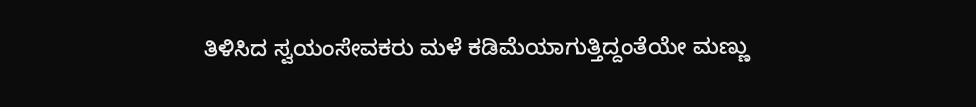ತಿಳಿಸಿದ ಸ್ವಯಂಸೇವಕರು ಮಳೆ ಕಡಿಮೆಯಾಗುತ್ತಿದ್ದಂತೆಯೇ ಮಣ್ಣು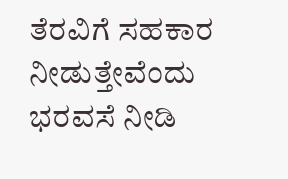ತೆರವಿಗೆ ಸಹಕಾರ ನೀಡುತ್ತೇವೆಂದು ಭರವಸೆ ನೀಡಿ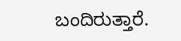ಬಂದಿರುತ್ತಾರೆ.